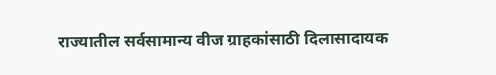राज्यातील सर्वसामान्य वीज ग्राहकांसाठी दिलासादायक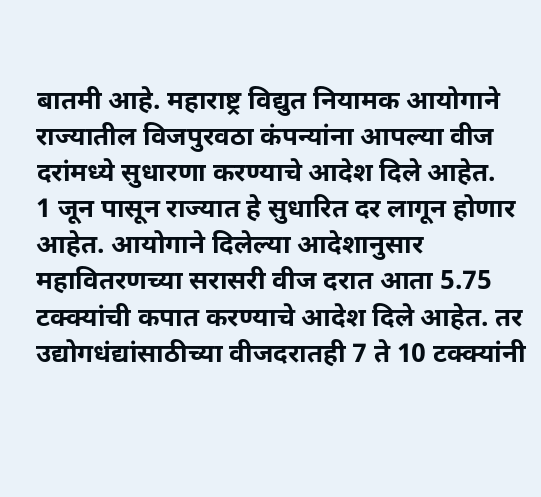बातमी आहे. महाराष्ट्र विद्युत नियामक आयोगाने राज्यातील विजपुरवठा कंपन्यांना आपल्या वीज दरांमध्ये सुधारणा करण्याचे आदेश दिले आहेत.
1 जून पासून राज्यात हे सुधारित दर लागून होणार आहेत. आयोगाने दिलेल्या आदेशानुसार महावितरणच्या सरासरी वीज दरात आता 5.75 टक्क्यांची कपात करण्याचे आदेश दिले आहेत. तर उद्योगधंद्यांसाठीच्या वीजदरातही 7 ते 10 टक्क्यांनी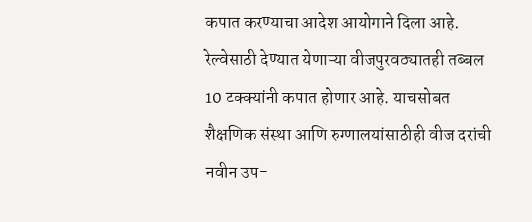कपात करण्याचा आदेश आयोगाने दिला आहे.
रेल्वेसाठी देण्यात येणाऱ्या वीजपुरवठ्यातही तब्बल 10 टक्क्यांनी कपात होणार आहे. याचसोबत शैक्षणिक संस्था आणि रुग्णालयांसाठीही वीज दरांची नवीन उप-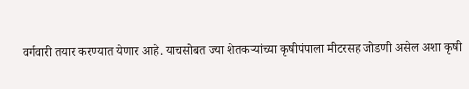वर्गवारी तयार करण्यात येणार आहे. याचसोबत ज्या शेतकऱ्यांच्या कृषीपंपाला मीटरसह जोडणी असेल अशा कृषी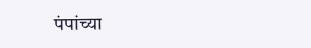पंपांच्या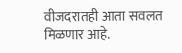वीजदरातही आता सवलत मिळणार आहे.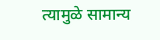त्यामुळे सामान्य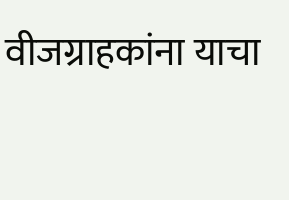वीजग्राहकांना याचा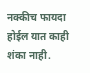नक्कीच फायदा होईल यात काही शंका नाही.